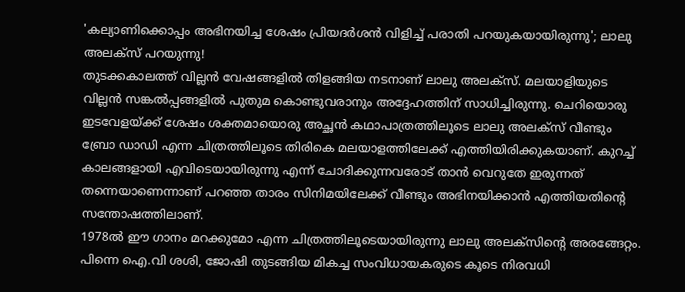'കല്യാണിക്കൊപ്പം അഭിനയിച്ച ശേഷം പ്രിയദർശൻ വിളിച്ച് പരാതി പറയുകയായിരുന്നു'; ലാലു അലക്സ് പറയുന്നു!
തുടക്കകാലത്ത് വില്ലൻ വേഷങ്ങളിൽ തിളങ്ങിയ നടനാണ് ലാലു അലക്സ്. മലയാളിയുടെ വില്ലൻ സങ്കൽപ്പങ്ങളിൽ പുതുമ കൊണ്ടുവരാനും അദ്ദേഹത്തിന് സാധിച്ചിരുന്നു. ചെറിയൊരു ഇടവേളയ്ക്ക് ശേഷം ശക്തമായൊരു അച്ഛൻ കഥാപാത്രത്തിലൂടെ ലാലു അലക്സ് വീണ്ടും ബ്രോ ഡാഡി എന്ന ചിത്രത്തിലൂടെ തിരികെ മലയാളത്തിലേക്ക് എത്തിയിരിക്കുകയാണ്. കുറച്ച് കാലങ്ങളായി എവിടെയായിരുന്നു എന്ന് ചോദിക്കുന്നവരോട് താൻ വെറുതേ ഇരുന്നത് തന്നെയാണെന്നാണ് പറഞ്ഞ താരം സിനിമയിലേക്ക് വീണ്ടും അഭിനയിക്കാൻ എത്തിയതിന്റെ സന്തോഷത്തിലാണ്.
1978ൽ ഈ ഗാനം മറക്കുമോ എന്ന ചിത്രത്തിലൂടെയായിരുന്നു ലാലു അലക്സിന്റെ അരങ്ങേറ്റം. പിന്നെ ഐ.വി ശശി, ജോഷി തുടങ്ങിയ മികച്ച സംവിധായകരുടെ കൂടെ നിരവധി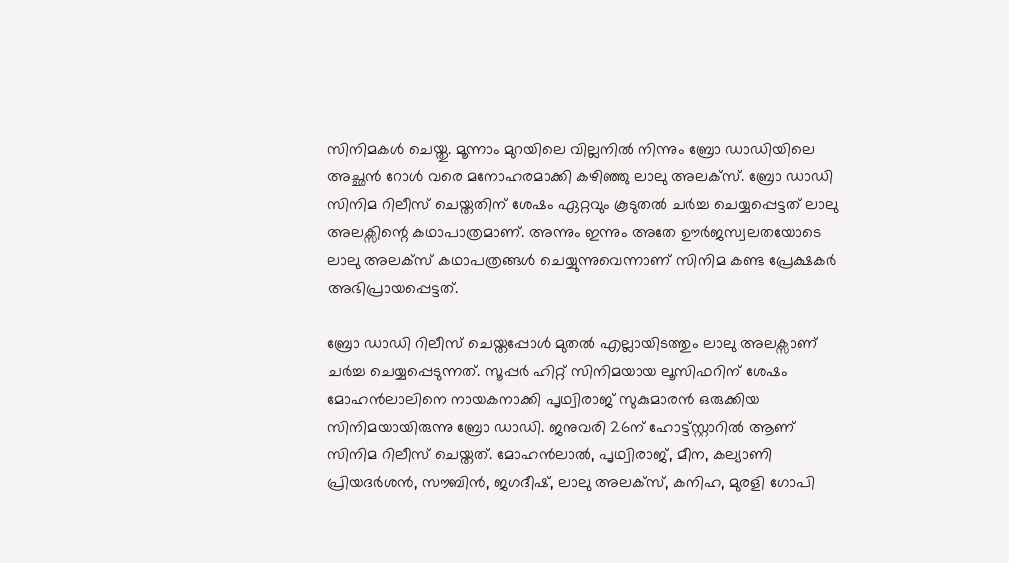സിനിമകൾ ചെയ്തു. മൂന്നാം മുറയിലെ വില്ലനിൽ നിന്നും ബ്രോ ഡാഡിയിലെ അച്ഛൻ റോൾ വരെ മനോഹരമാക്കി കഴിഞ്ഞു ലാലു അലക്സ്. ബ്രോ ഡാഡി സിനിമ റിലീസ് ചെയ്തതിന് ശേഷം ഏറ്റവും കൂടുതൽ ചർച്ച ചെയ്യപ്പെട്ടത് ലാലു അലക്സിന്റെ കഥാപാത്രമാണ്. അന്നും ഇന്നും അതേ ഊർജസ്വലതയോടെ ലാലു അലക്സ് കഥാപത്രങ്ങൾ ചെയ്യുന്നുവെന്നാണ് സിനിമ കണ്ട പ്രേക്ഷകർ അഭിപ്രായപ്പെട്ടത്.

ബ്രോ ഡാഡി റിലീസ് ചെയ്തപ്പോൾ മുതൽ എല്ലായിടത്തും ലാലു അലക്സാണ് ചർച്ച ചെയ്യപ്പെടുന്നത്. സൂപ്പർ ഹിറ്റ് സിനിമയായ ലൂസിഫറിന് ശേഷം മോഹൻലാലിനെ നായകനാക്കി പൃഥ്വിരാജ് സുകുമാരൻ ഒരുക്കിയ സിനിമയായിരുന്നു ബ്രോ ഡാഡി. ജനുവരി 26ന് ഹോട്ട്സ്റ്റാറിൽ ആണ് സിനിമ റിലീസ് ചെയ്തത്. മോഹൻലാൽ, പൃഥ്വിരാജ്, മീന, കല്യാണി പ്രിയദർശൻ, സൗബിൻ, ജഗദീഷ്, ലാലു അലക്സ്, കനിഹ, മുരളി ഗോപി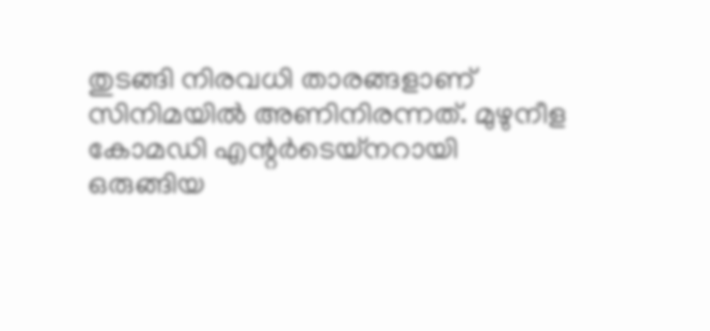തുടങ്ങി നിരവധി താരങ്ങളാണ് സിനിമയിൽ അണിനിരന്നത്. മുഴുനീള കോമഡി എന്റർടെയ്നറായി ഒരുങ്ങിയ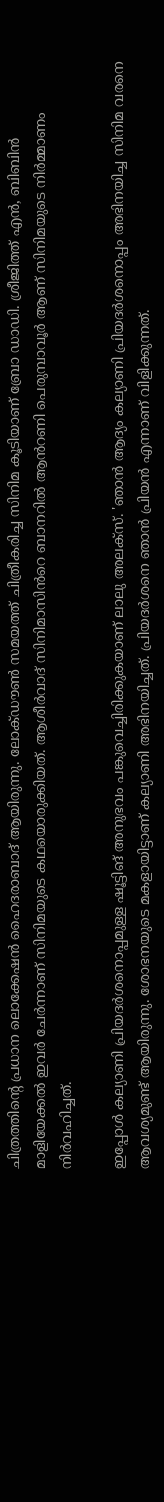ചിത്രത്തിന്റെ പ്രധാന ലൊക്കേഷൻ ഹൈദരാബാദ് ആയിരുന്നു. ലോക്ഡൗൺ സമയത്ത് ചിത്രീകരിച്ച സിനിമ കൂടിയാണ് ബ്രോ ഡാഡി. ശ്രീജിത്ത് എൻ, ബിബിൻ മാളിയേക്കൽ ഇവർ ചേർന്നാണ് സിനിമയുടെ കഥയൊരുക്കിയത്. ആശീർവാദ് സിനിമാസിൻറെ ബാനറിൽ ആൻറണി പെരുമ്പാവൂർ ആണ് സിനിമയുടെ നിർമ്മാണം നിർവഹിച്ചത്.

ഇപ്പോൾ കല്യാണി പ്രിയദർശനൊപ്പമുള്ള ഷൂട്ടിങ് അനുഭവം പങ്കുവെച്ചിരിക്കുകയാണ് ലാലു അലക്സ്. 'ഞാൻ ആദ്യം കല്യാണി പ്രിയദർശനൊപ്പം അഭിനയിച്ച സിനിമ വരനെ ആവശ്യമുണ്ട് ആയിരുന്നു. ശോഭനയുടെ മകളായിട്ടാണ് കല്യാണി അഭിനയിച്ചത്. പ്രിയദർശനെ ഞാൻ പ്രിയൻ എന്നാണ് വിളിക്കുന്നത്.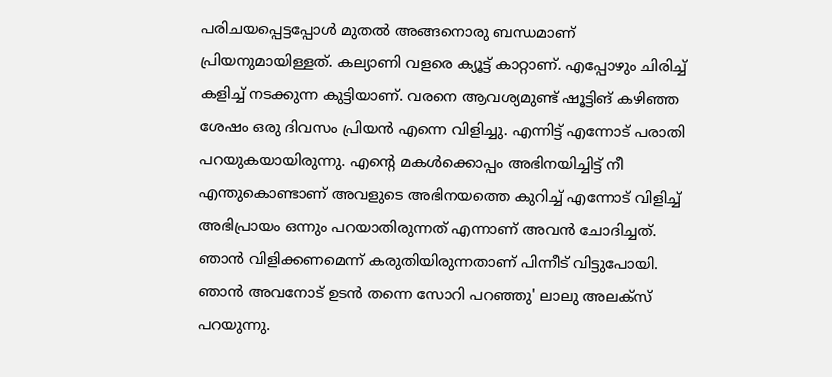പരിചയപ്പെട്ടപ്പോൾ മുതൽ അങ്ങനൊരു ബന്ധമാണ് പ്രിയനുമായിള്ളത്. കല്യാണി വളരെ ക്യൂട്ട് കാറ്റാണ്. എപ്പോഴും ചിരിച്ച് കളിച്ച് നടക്കുന്ന കുട്ടിയാണ്. വരനെ ആവശ്യമുണ്ട് ഷൂട്ടിങ് കഴിഞ്ഞ ശേഷം ഒരു ദിവസം പ്രിയൻ എന്നെ വിളിച്ചു. എന്നിട്ട് എന്നോട് പരാതി പറയുകയായിരുന്നു. എന്റെ മകൾക്കൊപ്പം അഭിനയിച്ചിട്ട് നീ എന്തുകൊണ്ടാണ് അവളുടെ അഭിനയത്തെ കുറിച്ച് എന്നോട് വിളിച്ച് അഭിപ്രായം ഒന്നും പറയാതിരുന്നത് എന്നാണ് അവൻ ചോദിച്ചത്. ഞാൻ വിളിക്കണമെന്ന് കരുതിയിരുന്നതാണ് പിന്നീട് വിട്ടുപോയി. ഞാൻ അവനോട് ഉടൻ തന്നെ സോറി പറഞ്ഞു' ലാലു അലക്സ് പറയുന്നു.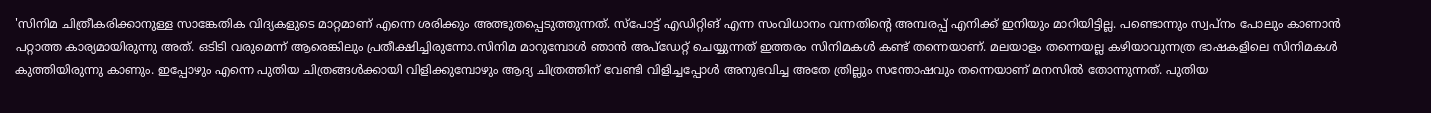'സിനിമ ചിത്രീകരിക്കാനുള്ള സാങ്കേതിക വിദ്യകളുടെ മാറ്റമാണ് എന്നെ ശരിക്കും അത്ഭുതപ്പെടുത്തുന്നത്. സ്പോട്ട് എഡിറ്റിങ് എന്ന സംവിധാനം വന്നതിന്റെ അമ്പരപ്പ് എനിക്ക് ഇനിയും മാറിയിട്ടില്ല. പണ്ടൊന്നും സ്വപ്നം പോലും കാണാൻ പറ്റാത്ത കാര്യമായിരുന്നു അത്. ഒടിടി വരുമെന്ന് ആരെങ്കിലും പ്രതീക്ഷിച്ചിരുന്നോ.സിനിമ മാറുമ്പോൾ ഞാൻ അപ്ഡേറ്റ് ചെയ്യുന്നത് ഇത്തരം സിനിമകൾ കണ്ട് തന്നെയാണ്. മലയാളം തന്നെയല്ല കഴിയാവുന്നത്ര ഭാഷകളിലെ സിനിമകൾ കുത്തിയിരുന്നു കാണും. ഇപ്പോഴും എന്നെ പുതിയ ചിത്രങ്ങൾക്കായി വിളിക്കുമ്പോഴും ആദ്യ ചിത്രത്തിന് വേണ്ടി വിളിച്ചപ്പോൾ അനുഭവിച്ച അതേ ത്രില്ലും സന്തോഷവും തന്നെയാണ് മനസിൽ തോന്നുന്നത്. പുതിയ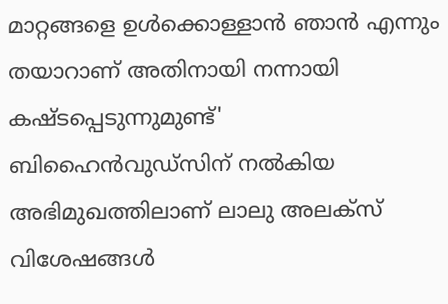മാറ്റങ്ങളെ ഉൾക്കൊള്ളാൻ ഞാൻ എന്നും തയാറാണ് അതിനായി നന്നായി കഷ്ടപ്പെടുന്നുമുണ്ട്' ബിഹൈൻവുഡ്സിന് നൽകിയ അഭിമുഖത്തിലാണ് ലാലു അലക്സ് വിശേഷങ്ങൾ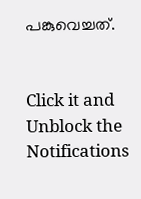പങ്കുവെച്ചത്.


Click it and Unblock the Notifications